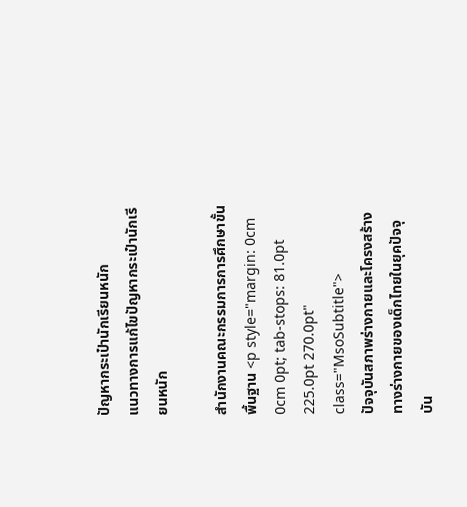ปัญหากระเป๋านักเรียนหนัก
แนวทางการแก้ไขปัญหากระเป๋านักเรียนหนัก

สำนักงานคณะกรรมการการศึกษาขั้นพื้นฐาน <p style="margin: 0cm 0cm 0pt; tab-stops: 81.0pt 225.0pt 270.0pt" class="MsoSubtitle">                                    ปัจจุบันสภาพร่างกายและโครงสร้างทางร่างกายของเด็กไทยในยุคปัจจุบัน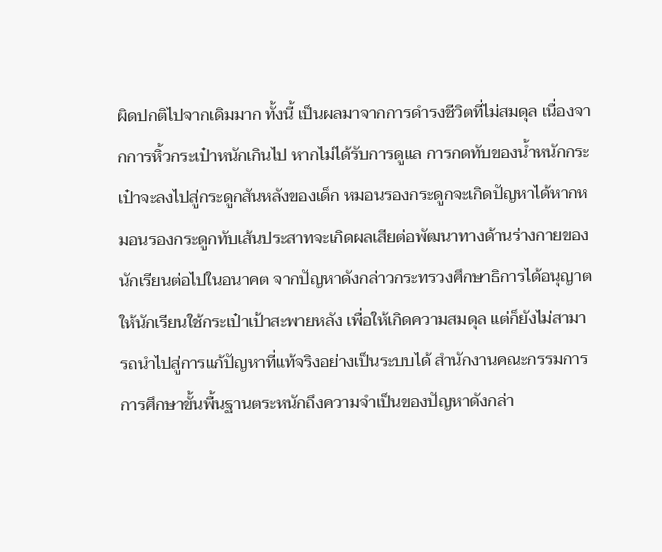ผิดปกติไปจากเดิมมาก ทั้งนี้ เป็นผลมาจากการดำรงชีวิตที่ไม่สมดุล เนื่องจากการหิ้วกระเป๋าหนักเกินไป หากไม่ได้รับการดูแล การกดทับของน้ำหนักกระเป๋าจะลงไปสู่กระดูกสันหลังของเด็ก หมอนรองกระดูกจะเกิดปัญหาได้หากหมอนรองกระดูกทับเส้นประสาทจะเกิดผลเสียต่อพัฒนาทางด้านร่างกายของนักเรียนต่อไปในอนาคต จากปัญหาดังกล่าวกระทรวงศึกษาธิการได้อนุญาตให้นักเรียนใช้กระเป๋าเป้าสะพายหลัง เพื่อให้เกิดความสมดุล แต่ก็ยังไม่สามารถนำไปสู่การแก้ปัญหาที่แท้จริงอย่างเป็นระบบได้ สำนักงานคณะกรรมการการศึกษาขั้นพื้นฐานตระหนักถึงความจำเป็นของปัญหาดังกล่า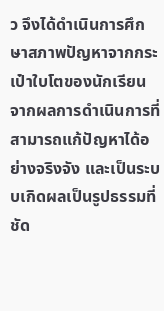ว จึงได้ดำเนินการศึกษาสภาพปัญหาจากกระเป๋าใบโตของนักเรียนจากผลการดำเนินการที่สามารถแก้ปัญหาได้อย่างจริงจัง และเป็นระบบเกิดผลเป็นรูปธรรมที่ชัด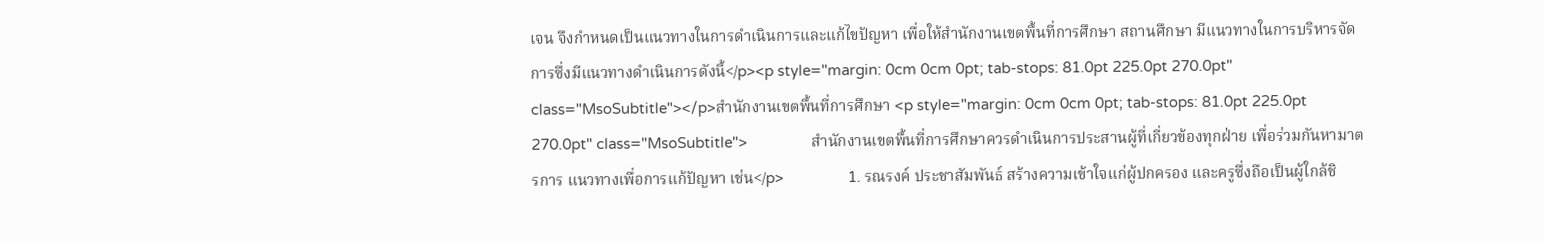เจน จึงกำหนดเป็นแนวทางในการดำเนินการและแก้ไขปัญหา เพื่อให้สำนักงานเขตพื้นที่การศึกษา สถานศึกษา มีแนวทางในการบริหารจัดการซึ่งมีแนวทางดำเนินการดังนี้</p><p style="margin: 0cm 0cm 0pt; tab-stops: 81.0pt 225.0pt 270.0pt" class="MsoSubtitle"></p>สำนักงานเขตพื้นที่การศึกษา <p style="margin: 0cm 0cm 0pt; tab-stops: 81.0pt 225.0pt 270.0pt" class="MsoSubtitle">                สำนักงานเขตพื้นที่การศึกษาควรดำเนินการประสานผู้ที่เกี่ยวข้องทุกฝ่าย เพื่อร่วมกันหามาตรการ แนวทางเพื่อการแก้ปัญหา เช่น</p>                1. รณรงค์ ประชาสัมพันธ์ สร้างความเข้าใจแก่ผู้ปกครอง และครูซึ่งถือเป็นผู้ใกล้ชิ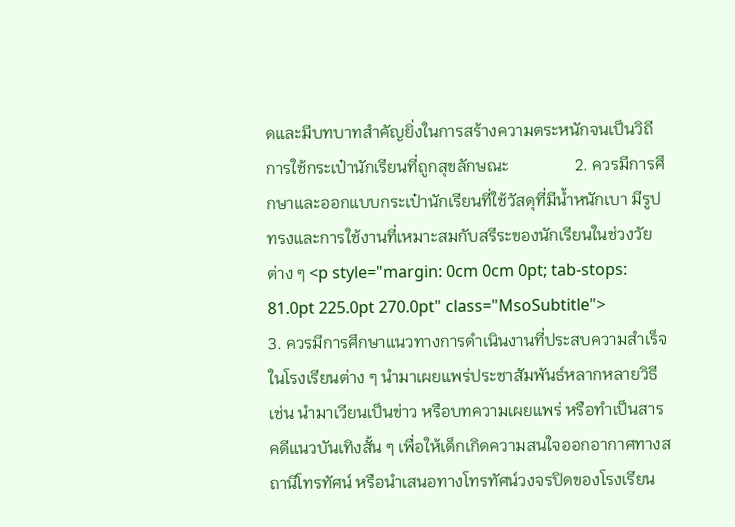ดและมีบทบาทสำคัญยิ่งในการสร้างความตระหนักจนเป็นวิถีการใช้กระเป๋านักเรียนที่ถูกสุขลักษณะ                2. ควรมีการศึกษาและออกแบบกระเป๋านักเรียนที่ใช้วัสดุที่มีน้ำหนักเบา มีรูปทรงและการใช้งานที่เหมาะสมกับสรีระของนักเรียนในช่วงวัยต่าง ๆ <p style="margin: 0cm 0cm 0pt; tab-stops: 81.0pt 225.0pt 270.0pt" class="MsoSubtitle">                3. ควรมีการศึกษาแนวทางการดำเนินงานที่ประสบความสำเร็จในโรงเรียนต่าง ๆ นำมาเผยแพร่ประชาสัมพันธ์หลากหลายวิธี เช่น นำมาเวียนเป็นข่าว หรือบทความเผยแพร่ หรือทำเป็นสารคดีแนวบันเทิงสั้น ๆ เพื่อให้เด็กเกิดความสนใจออกอากาศทางสถานีโทรทัศน์ หรือนำเสนอทางโทรทัศน์วงจรปิดของโรงเรียน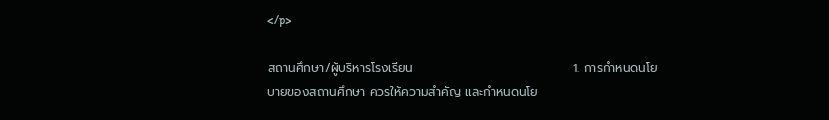</p>

สถานศึกษา/ผู้บริหารโรงเรียน                                    1. การกำหนดนโยบายของสถานศึกษา ควรให้ความสำคัญ และกำหนดนโย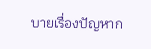บายเรื่องปัญหาก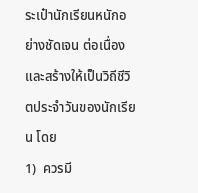ระเป๋านักเรียนหนักอย่างชัดเจน ต่อเนื่อง และสร้างให้เป็นวิถีชีวิตประจำวันของนักเรียน โดย                                    1)  ควรมี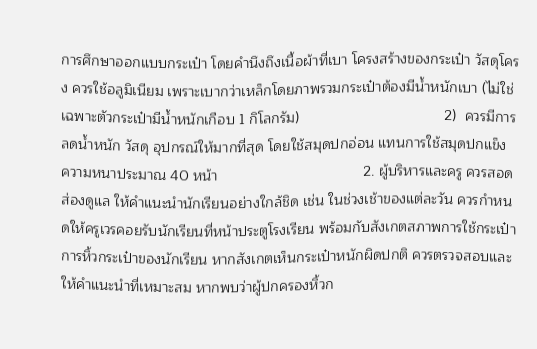การศึกษาออกแบบกระเป๋า โดยคำนึงถึงเนื้อผ้าที่เบา โครงสร้างของกระเป๋า วัสดุโครง ควรใช้อลูมิเนียม เพราะเบากว่าเหล็กโดยภาพรวมกระเป๋าต้องมีน้ำหนักเบา (ไม่ใช่เฉพาะตัวกระเป๋ามีน้ำหนักเกือบ 1 กิโลกรัม)                                    2)  ควรมีการลดน้ำหนัก วัสดุ อุปกรณ์ให้มากที่สุด โดยใช้สมุดปกอ่อน แทนการใช้สมุดปกแข็ง ความหนาประมาณ 40 หน้า                                    2. ผู้บริหารและครู ควรสอดส่องดูแล ให้คำแนะนำนักเรียนอย่างใกล้ชิด เช่น ในช่วงเช้าของแต่ละวัน ควรกำหนดให้ครูเวรคอยรับนักเรียนที่หน้าประตูโรงเรียน พร้อมกับสังเกตสภาพการใช้กระเป๋า การหิ้วกระเป๋าของนักเรียน หากสังเกตเห็นกระเป๋าหนักผิดปกติ ควรตรวจสอบและให้คำแนะนำที่เหมาะสม หากพบว่าผู้ปกครองหิ้วก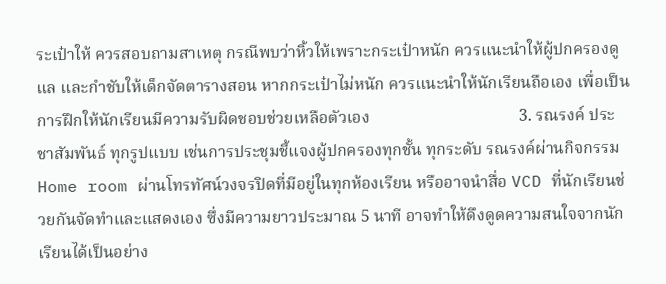ระเป๋าให้ ควรสอบถามสาเหตุ กรณีพบว่าหิ้วให้เพราะกระเป๋าหนัก ควรแนะนำให้ผู้ปกครองดูแล และกำชับให้เด็กจัดตารางสอน หากกระเป๋าไม่หนัก ควรแนะนำให้นักเรียนถือเอง เพื่อเป็นการฝึกให้นักเรียนมีความรับผิดชอบช่วยเหลือตัวเอง                                    3. รณรงค์ ประชาสัมพันธ์ ทุกรูปแบบ เช่นการประชุมชี้แจงผู้ปกครองทุกชั้น ทุกระดับ รณรงค์ผ่านกิจกรรม Home room ผ่านโทรทัศน์วงจรปิดที่มีอยู่ในทุกห้องเรียน หรืออาจนำสื่อ VCD ที่นักเรียนช่วยกันจัดทำและแสดงเอง ซึ่งมีความยาวประมาณ 5 นาที อาจทำให้ดึงดูดความสนใจจากนักเรียนได้เป็นอย่าง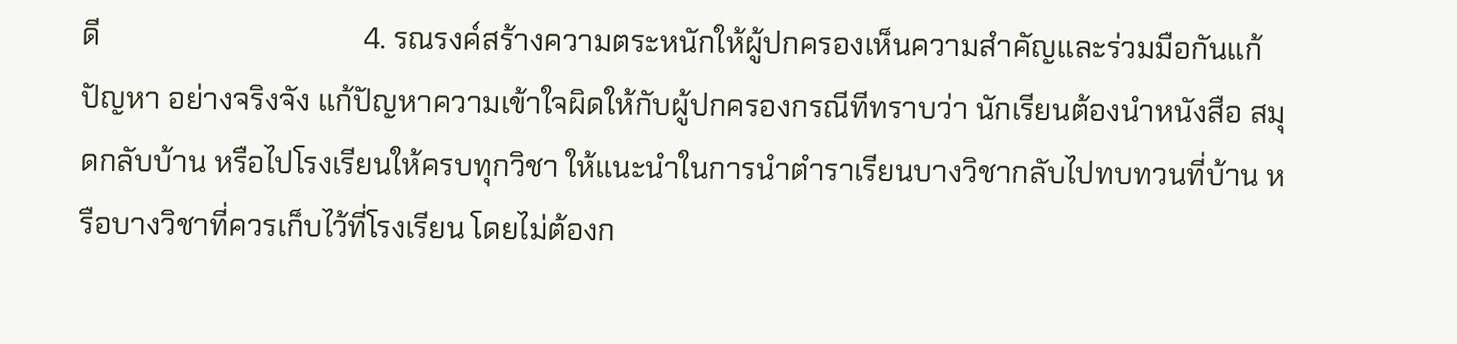ดี                                    4. รณรงค์สร้างความตระหนักให้ผู้ปกครองเห็นความสำคัญและร่วมมือกันแก้ปัญหา อย่างจริงจัง แก้ปัญหาความเข้าใจผิดให้กับผู้ปกครองกรณีทีทราบว่า นักเรียนต้องนำหนังสือ สมุดกลับบ้าน หรือไปโรงเรียนให้ครบทุกวิชา ให้แนะนำในการนำตำราเรียนบางวิชากลับไปทบทวนที่บ้าน หรือบางวิชาที่ควรเก็บไว้ที่โรงเรียน โดยไม่ต้องก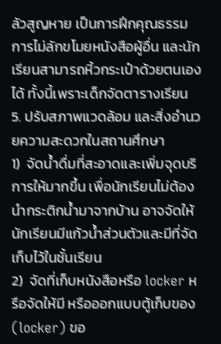ลัวสูญหาย เป็นการฝึกคุณธรรมการไม่ลักขโมยหนังสือผู้อื่น และนักเรียนสามารถหิ้วกระเป๋าด้วยตนเองได้ ทั้งนี้เพราะเด็กจัดตารางเรียน                                    5. ปรับสภาพแวดล้อม และสิ่งอำนวยความสะดวกในสถานศึกษา                                    1)  จัดน้ำดื่มที่สะอาดและเพิ่มจุดบริการให้มากขึ้น เพื่อนักเรียนไม่ต้องนำกระติกน้ำมาจากบ้าน อาจจัดให้นักเรียนมีแก้วน้ำส่วนตัวและมีที่จัดเก็บไว้ในชั้นเรียน                                    2)  จัดที่เก็บหนังสือหรือ locker หรือจัดให้มี หรือออกแบบตู้เก็บของ (locker) ขอ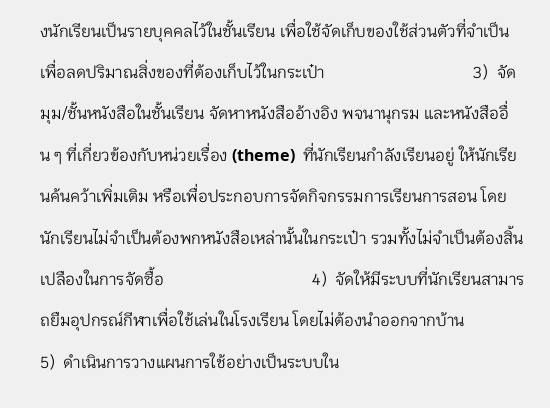งนักเรียนเป็นรายบุคคลไว้ในชั้นเรียน เพื่อใช้จัดเก็บของใช้ส่วนตัวที่จำเป็น เพื่อลดปริมาณสิ่งของที่ต้องเก็บไว้ในกระเป๋า                                    3)  จัดมุม/ชั้นหนังสือในชั้นเรียน จัดหาหนังสืออ้างอิง พจนานุกรม และหนังสืออื่น ๆ ที่เกี่ยวข้องกับหน่วยเรื่อง (theme)  ที่นักเรียนกำลังเรียนอยู่ ให้นักเรียนค้นคว้าเพิ่มเติม หรือเพื่อประกอบการจัดกิจกรรมการเรียนการสอน โดยนักเรียนไม่จำเป็นต้องพกหนังสือเหล่านั้นในกระเป๋า รวมทั้งไม่จำเป็นต้องสิ้นเปลืองในการจัดซื้อ                                    4)  จัดให้มีระบบที่นักเรียนสามารถยืมอุปกรณ์กีฬาเพื่อใช้เล่นในโรงเรียน โดยไม่ต้องนำออกจากบ้าน                                    5)  ดำเนินการวางแผนการใช้อย่างเป็นระบบใน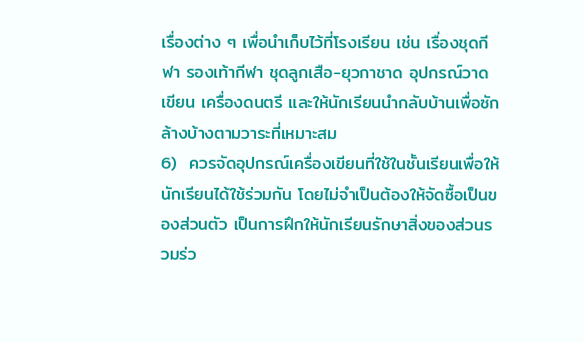เรื่องต่าง ๆ เพื่อนำเก็บไว้ที่โรงเรียน เช่น เรื่องชุดกีฬา รองเท้ากีฬา ชุดลูกเสือ-ยุวกาชาด อุปกรณ์วาดเขียน เครื่องดนตรี และให้นักเรียนนำกลับบ้านเพื่อซักล้างบ้างตามวาระที่เหมาะสม                                    6)  ควรจัดอุปกรณ์เครื่องเขียนที่ใช้ในชั้นเรียนเพื่อให้นักเรียนได้ใช้ร่วมกัน โดยไม่จำเป็นต้องให้จัดซื้อเป็นของส่วนตัว เป็นการฝึกให้นักเรียนรักษาสิ่งของส่วนรวมร่ว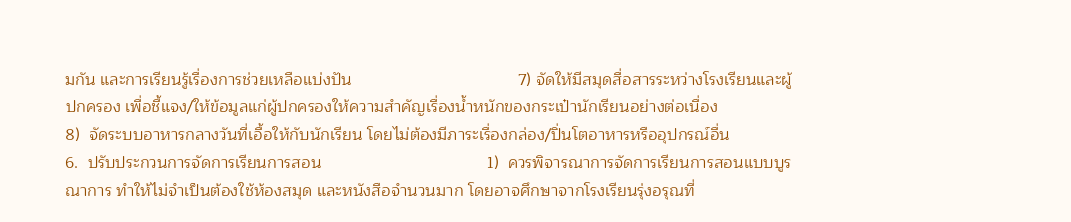มกัน และการเรียนรู้เรื่องการช่วยเหลือแบ่งปัน                                    7) จัดให้มีสมุดสื่อสารระหว่างโรงเรียนและผู้ปกครอง เพื่อชี้แจง/ให้ข้อมูลแก่ผู้ปกครองให้ความสำคัญเรื่องน้ำหนักของกระเป๋านักเรียนอย่างต่อเนื่อง                                    8)  จัดระบบอาหารกลางวันที่เอื้อให้กับนักเรียน โดยไม่ต้องมีภาระเรื่องกล่อง/ปิ่นโตอาหารหรืออุปกรณ์อื่น                                    6.  ปรับประกวนการจัดการเรียนการสอน                                    1)  ควรพิจารณาการจัดการเรียนการสอนแบบบูรณาการ ทำให้ไม่จำเป็นต้องใช้ห้องสมุด และหนังสือจำนวนมาก โดยอาจศึกษาจากโรงเรียนรุ่งอรุณที่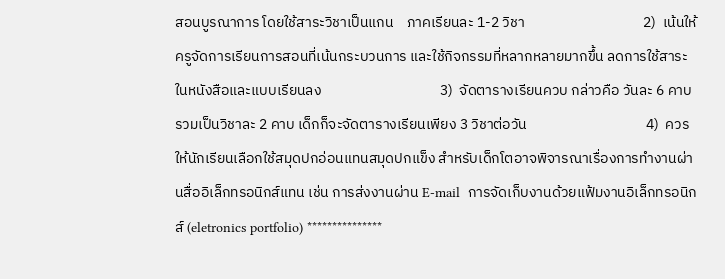สอนบูรณาการ โดยใช้สาระวิชาเป็นแกน    ภาคเรียนละ 1-2 วิชา                                    2)  เน้นให้ครูจัดการเรียนการสอนที่เน้นกระบวนการ และใช้กิจกรรมที่หลากหลายมากขึ้น ลดการใช้สาระในหนังสือและแบบเรียนลง                                    3)  จัดตารางเรียนควบ กล่าวคือ วันละ 6 คาบ รวมเป็นวิชาละ 2 คาบ เด็กก็จะจัดตารางเรียนเพียง 3 วิชาต่อวัน                                    4)  ควรให้นักเรียนเลือกใช้สมุดปกอ่อนแทนสมุดปกแข็ง สำหรับเด็กโตอาจพิจารณาเรื่องการทำงานผ่านสื่ออิเล็กทรอนิกส์แทน เช่น การส่งงานผ่าน E-mail  การจัดเก็บงานด้วยแฟ้มงานอิเล็กทรอนิกส์ (eletronics portfolio) ***************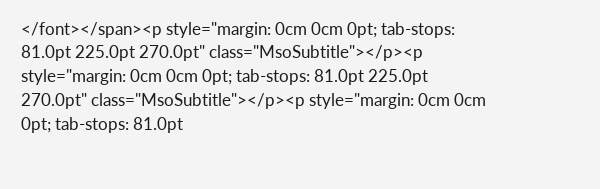</font></span><p style="margin: 0cm 0cm 0pt; tab-stops: 81.0pt 225.0pt 270.0pt" class="MsoSubtitle"></p><p style="margin: 0cm 0cm 0pt; tab-stops: 81.0pt 225.0pt 270.0pt" class="MsoSubtitle"></p><p style="margin: 0cm 0cm 0pt; tab-stops: 81.0pt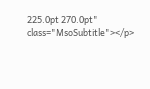225.0pt 270.0pt" class="MsoSubtitle"></p>